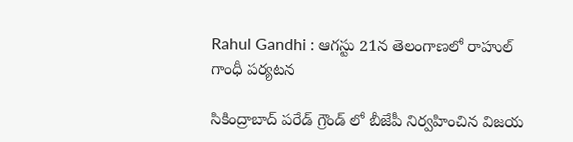Rahul Gandhi : ఆగస్టు 21న తెలంగాణలో రాహుల్ గాంధీ పర్యటన

సికింద్రాబాద్ పరేడ్ గ్రౌండ్ లో బీజేపీ నిర్వహించిన విజయ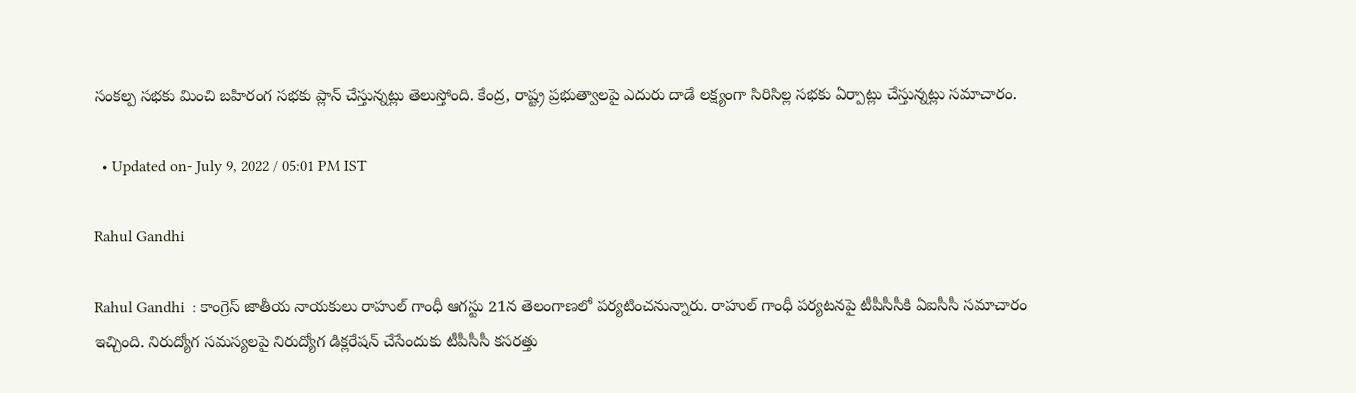సంకల్ప సభకు మించి బహిరంగ సభకు ప్లాన్ చేస్తున్నట్లు తెలుస్తోంది. కేంద్ర, రాష్ట్ర ప్రభుత్వాలపై ఎదురు దాడే లక్ష్యంగా సిరిసిల్ల సభకు ఏర్పాట్లు చేస్తున్నట్లు సమాచారం.

  • Updated on- July 9, 2022 / 05:01 PM IST

Rahul Gandhi

Rahul Gandhi  : కాంగ్రెస్ జాతీయ నాయకులు రాహుల్ గాంధీ ఆగస్టు 21న తెలంగాణలో పర్యటించనున్నారు. రాహుల్ గాంధీ పర్యటనపై టీపీసీసీకి ఏఐసీసీ సమాచారం ఇచ్చింది. నిరుద్యోగ సమస్యలపై నిరుద్యోగ డిక్లరేషన్ చేసేందుకు టీపీసీసీ కసరత్తు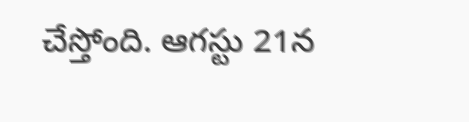చేస్తోంది. ఆగస్టు 21న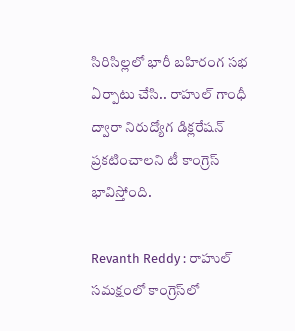సిరిసిల్లలో భారీ బహిరంగ సభ ఏర్పాటు చేసి.. రాహుల్ గాంధీ ద్వారా నిరుద్యోగ డిక్లరేషన్ ప్రకటించాలని టీ కాంగ్రెస్ భావిస్తోంది.

Revanth Reddy : రాహుల్ సమక్షంలో కాంగ్రెస్‌లో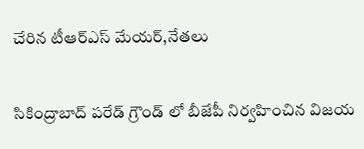చేరిన టీఆర్ఎస్ మేయర్,నేతలు

సికింద్రాబాద్ పరేడ్ గ్రౌండ్ లో బీజేపీ నిర్వహించిన విజయ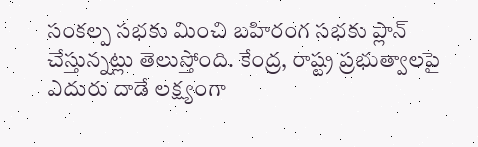సంకల్ప సభకు మించి బహిరంగ సభకు ప్లాన్ చేస్తున్నట్లు తెలుస్తోంది. కేంద్ర, రాష్ట్ర ప్రభుత్వాలపై ఎదురు దాడే లక్ష్యంగా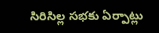సిరిసిల్ల సభకు ఏర్పాట్లు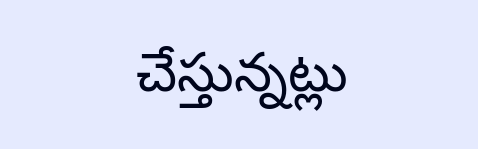చేస్తున్నట్లు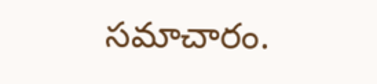సమాచారం.